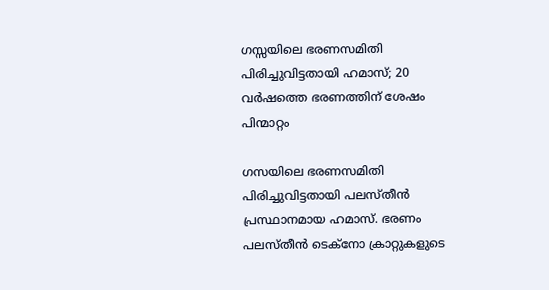ഗസ്സയിലെ ഭരണസമിതി പിരിച്ചുവിട്ടതായി ഹമാസ്; 20 വർഷത്തെ ഭരണത്തിന് ശേഷം പിന്മാറ്റം

ഗസയിലെ ഭരണസമിതി പിരിച്ചുവിട്ടതായി പലസ്തീൻ പ്രസ്ഥാനമായ ഹമാസ്. ഭരണം പലസ്തീൻ ടെക്നോ ക്രാറ്റുകളുടെ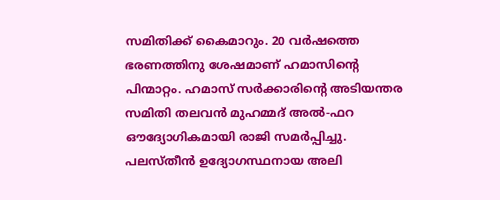സമിതിക്ക് കൈമാറും. 20 വർഷത്തെ ഭരണത്തിനു ശേഷമാണ് ഹമാസിന്റെ പിന്മാറ്റം. ഹമാസ് സർക്കാരിന്റെ അടിയന്തര സമിതി തലവൻ മുഹമ്മദ് അൽ-ഫറ ഔദ്യോഗികമായി രാജി സമർപ്പിച്ചു. പലസ്തീൻ ഉദ്യോഗസ്ഥനായ അലി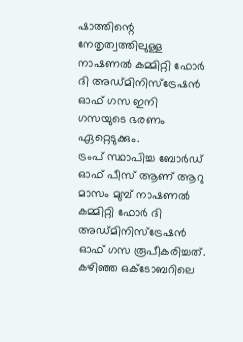ഷാത്തിന്റെ നേതൃത്വത്തിലുള്ള നാഷണൽ കമ്മിറ്റി ഫോർ ദി അഡ്മിനിസ്ട്രേഷൻ ഓഫ് ഗസ ഇനി ഗസയുടെ ഭരണം ഏറ്റെടുക്കും.
ട്രംപ് സ്ഥാപിച്ച ബോർഡ് ഓഫ് പീസ് ആണ് ആറു മാസം മുമ്പ് നാഷണൽ കമ്മിറ്റി ഫോർ ദി അഡ്മിനിസ്ട്രേഷൻ ഓഫ് ഗസ രൂപീകരിച്ചത്. കഴിഞ്ഞ ഒക്ടോബറിലെ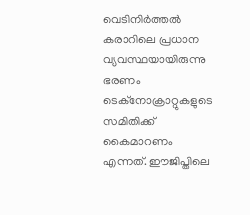വെടിനിർത്തൽ കരാറിലെ പ്രധാന വ്യവസ്ഥയായിരുന്നു ഭരണം ടെക്നോക്രാറ്റുകളുടെ സമിതിക്ക് കൈമാറണം എന്നത്. ഈജിപ്തിലെ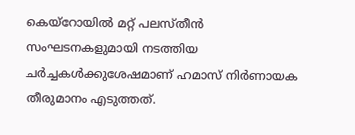കെയ്റോയിൽ മറ്റ് പലസ്തീൻ സംഘടനകളുമായി നടത്തിയ ചർച്ചകൾക്കുശേഷമാണ് ഹമാസ് നിർണായക തീരുമാനം എടുത്തത്.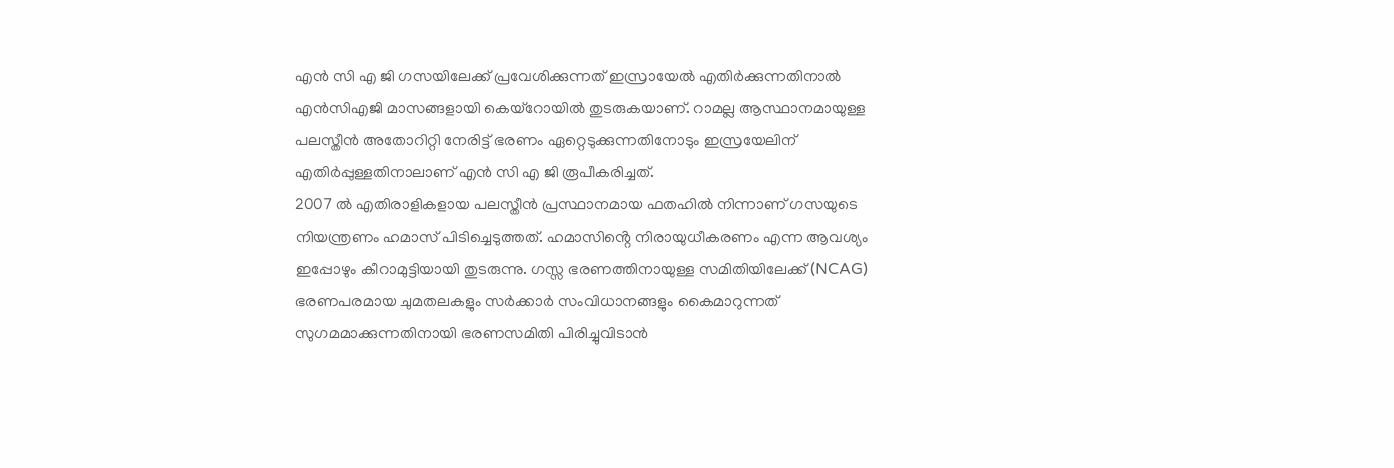എൻ സി എ ജി ഗസയിലേക്ക് പ്രവേശിക്കുന്നത് ഇസ്രായേൽ എതിർക്കുന്നതിനാൽ എൻസിഎജി മാസങ്ങളായി കെയ്റോയിൽ തുടരുകയാണ്. റാമല്ല ആസ്ഥാനമായുള്ള പലസ്തീൻ അതോറിറ്റി നേരിട്ട് ഭരണം ഏറ്റെടുക്കുന്നതിനോടും ഇസ്രയേലിന് എതിർപ്പുള്ളതിനാലാണ് എൻ സി എ ജി രൂപീകരിച്ചത്.
2007 ൽ എതിരാളികളായ പലസ്തീൻ പ്രസ്ഥാനമായ ഫതഹിൽ നിന്നാണ് ഗസയുടെ നിയന്ത്രണം ഹമാസ് പിടിച്ചെടുത്തത്. ഹമാസിൻ്റെ നിരായുധീകരണം എന്ന ആവശ്യം ഇപ്പോഴും കീറാമുട്ടിയായി തുടരുന്നു. ഗസ്സ ഭരണത്തിനായുള്ള സമിതിയിലേക്ക് (NCAG) ഭരണപരമായ ചുമതലകളും സർക്കാർ സംവിധാനങ്ങളും കൈമാറുന്നത് സുഗമമാക്കുന്നതിനായി ഭരണസമിതി പിരിച്ചുവിടാൻ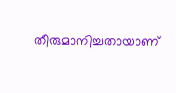തീരുമാനിച്ചതായാണ്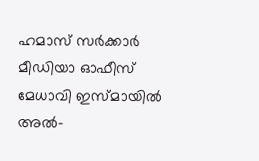ഹമാസ് സർക്കാർ മീഡിയാ ഓഫീസ് മേധാവി ഇസ്മായിൽ അൽ-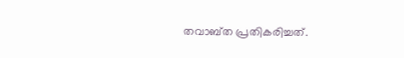തവാബ്ത പ്രതികരിച്ചത്.